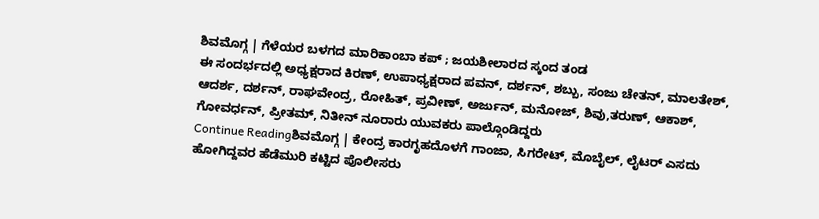ಶಿವಮೊಗ್ಗ | ಗೆಳೆಯರ ಬಳಗದ ಮಾರಿಕಾಂಬಾ ಕಪ್ ; ಜಯಶೀಲಾರದ ಸ್ಕಂದ ತಂಡ
ಈ ಸಂದರ್ಭದಲ್ಲಿ ಅಧ್ಯಕ್ಷರಾದ ಕಿರಣ್, ಉಪಾಧ್ಯಕ್ಷರಾದ ಪವನ್, ದರ್ಶನ್, ಶಬ್ಬು, ಸಂಜು ಚೇತನ್, ಮಾಲತೇಶ್, ಆದರ್ಶ, ದರ್ಶನ್, ರಾಘವೇಂದ್ರ, ರೋಹಿತ್, ಪ್ರವೀಣ್, ಅರ್ಜುನ್, ಮನೋಜ್, ಶಿವು,ತರುಣ್, ಆಕಾಶ್, ಗೋವರ್ಧನ್, ಪ್ರೀತಮ್, ನಿತೀನ್ ನೂರಾರು ಯುವಕರು ಪಾಲ್ಗೊಂಡಿದ್ದರು
Continue Readingಶಿವಮೊಗ್ಗ | ಕೇಂದ್ರ ಕಾರಗೃಹದೊಳಗೆ ಗಾಂಜಾ, ಸಿಗರೇಟ್, ಮೊಬೈಲ್, ಲೈಟರ್ ಎಸದು ಹೋಗಿದ್ದವರ ಹೆಡೆಮುರಿ ಕಟ್ಟಿದ ಪೊಲೀಸರು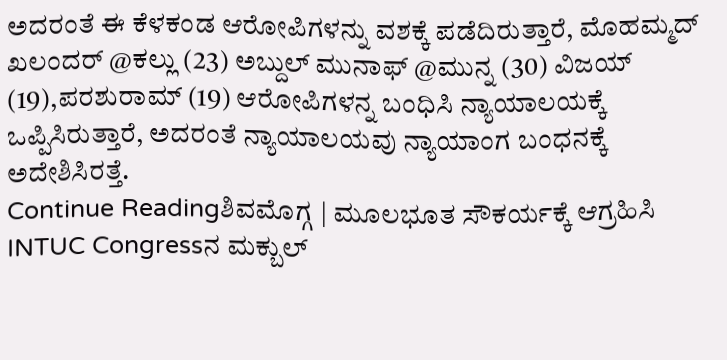ಅದರಂತೆ ಈ ಕೆಳಕಂಡ ಆರೋಪಿಗಳನ್ನು ವಶಕ್ಕೆ ಪಡೆದಿರುತ್ತಾರೆ, ಮೊಹಮ್ಮದ್ ಖಲಂದರ್ @ಕಲ್ಲು (23) ಅಬ್ದುಲ್ ಮುನಾಫ್ @ಮುನ್ನ (30) ವಿಜಯ್ (19),ಪರಶುರಾಮ್ (19) ಆರೋಪಿಗಳನ್ನ ಬಂಧಿಸಿ ನ್ಯಾಯಾಲಯಕ್ಕೆ ಒಪ್ಪಿಸಿರುತ್ತಾರೆ, ಅದರಂತೆ ನ್ಯಾಯಾಲಯವು ನ್ಯಾಯಾಂಗ ಬಂಧನಕ್ಕೆ ಅದೇಶಿಸಿರತ್ತೆ.
Continue Readingಶಿವಮೊಗ್ಗ | ಮೂಲಭೂತ ಸೌಕರ್ಯಕ್ಕೆ ಆಗ್ರಹಿಸಿ INTUC Congressನ ಮಕ್ಬುಲ್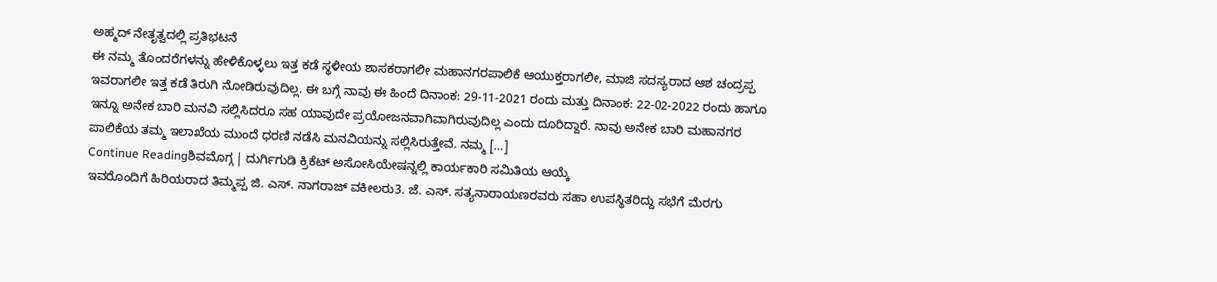ಅಹ್ಮದ್ ನೇತೃತ್ವದಲ್ಲಿ ಪ್ರತಿಭಟನೆ
ಈ ನಮ್ಮ ತೊಂದರೆಗಳನ್ನು ಹೇಳಿಕೊಳ್ಳಲು ಇತ್ತ ಕಡೆ ಸ್ಥಳೀಯ ಶಾಸಕರಾಗಲೀ ಮಹಾನಗರಪಾಲಿಕೆ ಆಯುಕ್ತರಾಗಲೀ, ಮಾಜಿ ಸದಸ್ಯರಾದ ಆಶ ಚಂದ್ರಪ್ಪ ಇವರಾಗಲೀ ಇತ್ತ ಕಡೆ ತಿರುಗಿ ನೋಡಿರುವುದಿಲ್ಲ. ಈ ಬಗ್ಗೆ ನಾವು ಈ ಹಿಂದೆ ದಿನಾಂಕ: 29-11-2021 ರಂದು ಮತ್ತು ದಿನಾಂಕ: 22-02-2022 ರಂದು ಹಾಗೂ ಇನ್ನೂ ಅನೇಕ ಬಾರಿ ಮನವಿ ಸಲ್ಲಿಸಿದರೂ ಸಹ ಯಾವುದೇ ಪ್ರಯೋಜನವಾಗಿವಾಗಿರುವುದಿಲ್ಲ ಎಂದು ದೂರಿದ್ದಾರೆ. ನಾವು ಅನೇಕ ಬಾರಿ ಮಹಾನಗರ ಪಾಲಿಕೆಯ ತಮ್ಮ ಇಲಾಖೆಯ ಮುಂದೆ ಧರಣಿ ನಡೆಸಿ ಮನವಿಯನ್ನು ಸಲ್ಲಿಸಿರುತ್ತೇವೆ. ನಮ್ಮ […]
Continue Readingಶಿವಮೊಗ್ಗ | ದುರ್ಗಿಗುಡಿ ಕ್ರಿಕೆಟ್ ಅಸೋಸಿಯೇಷನ್ನಲ್ಲಿ ಕಾರ್ಯಕಾರಿ ಸಮಿತಿಯ ಆಯ್ಕೆ
ಇವರೊಂದಿಗೆ ಹಿರಿಯರಾದ ತಿಮ್ಮಪ್ಪ ಜಿ. ಎಸ್. ನಾಗರಾಜ್ ವಕೀಲರು3. ಜೆ. ಎಸ್. ಸತ್ಯನಾರಾಯಣರವರು ಸಹಾ ಉಪಸ್ಥಿತರಿದ್ದು ಸಭೆಗೆ ಮೆರಗು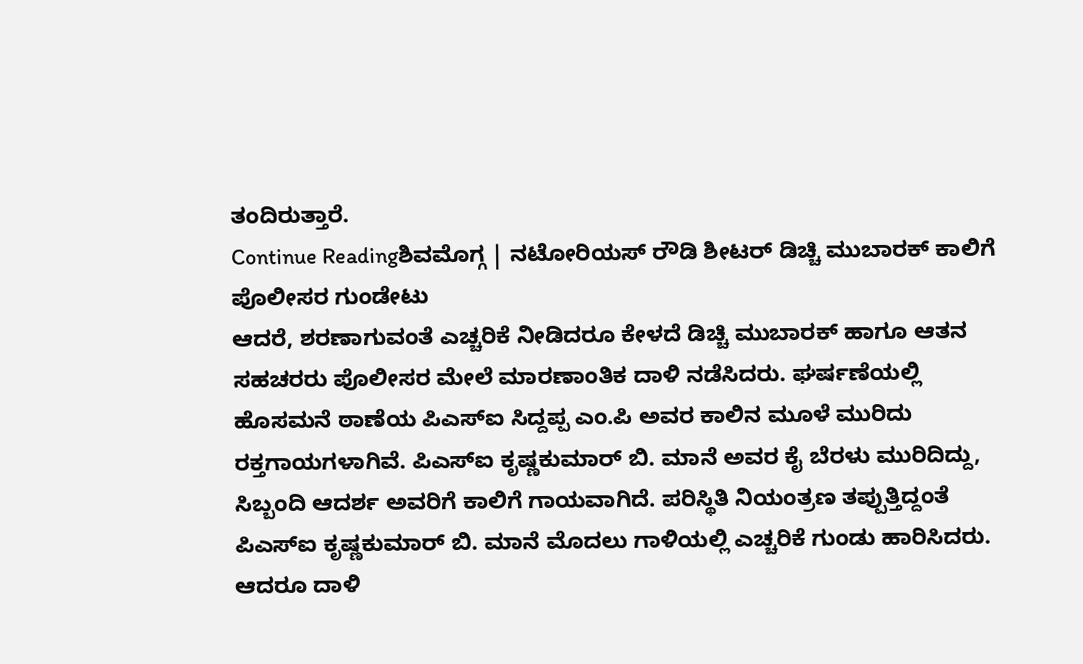ತಂದಿರುತ್ತಾರೆ.
Continue Readingಶಿವಮೊಗ್ಗ | ನಟೋರಿಯಸ್ ರೌಡಿ ಶೀಟರ್ ಡಿಚ್ಚಿ ಮುಬಾರಕ್ ಕಾಲಿಗೆ ಪೊಲೀಸರ ಗುಂಡೇಟು
ಆದರೆ, ಶರಣಾಗುವಂತೆ ಎಚ್ಚರಿಕೆ ನೀಡಿದರೂ ಕೇಳದೆ ಡಿಚ್ಚಿ ಮುಬಾರಕ್ ಹಾಗೂ ಆತನ ಸಹಚರರು ಪೊಲೀಸರ ಮೇಲೆ ಮಾರಣಾಂತಿಕ ದಾಳಿ ನಡೆಸಿದರು. ಘರ್ಷಣೆಯಲ್ಲಿ ಹೊಸಮನೆ ಠಾಣೆಯ ಪಿಎಸ್ಐ ಸಿದ್ದಪ್ಪ ಎಂ.ಪಿ ಅವರ ಕಾಲಿನ ಮೂಳೆ ಮುರಿದು ರಕ್ತಗಾಯಗಳಾಗಿವೆ. ಪಿಎಸ್ಐ ಕೃಷ್ಣಕುಮಾರ್ ಬಿ. ಮಾನೆ ಅವರ ಕೈ ಬೆರಳು ಮುರಿದಿದ್ದು, ಸಿಬ್ಬಂದಿ ಆದರ್ಶ ಅವರಿಗೆ ಕಾಲಿಗೆ ಗಾಯವಾಗಿದೆ. ಪರಿಸ್ಥಿತಿ ನಿಯಂತ್ರಣ ತಪ್ಪುತ್ತಿದ್ದಂತೆ ಪಿಎಸ್ಐ ಕೃಷ್ಣಕುಮಾರ್ ಬಿ. ಮಾನೆ ಮೊದಲು ಗಾಳಿಯಲ್ಲಿ ಎಚ್ಚರಿಕೆ ಗುಂಡು ಹಾರಿಸಿದರು. ಆದರೂ ದಾಳಿ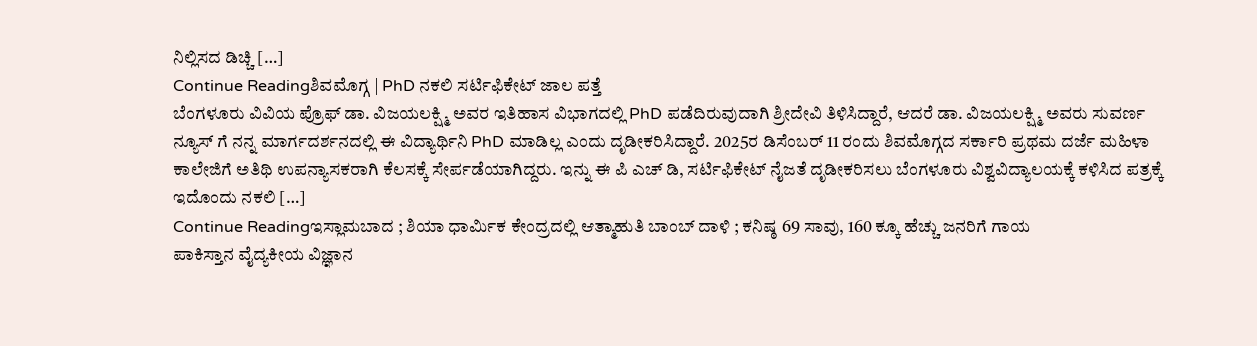ನಿಲ್ಲಿಸದ ಡಿಚ್ಚಿ […]
Continue Readingಶಿವಮೊಗ್ಗ | PhD ನಕಲಿ ಸರ್ಟಿಫಿಕೇಟ್ ಜಾಲ ಪತ್ತೆ
ಬೆಂಗಳೂರು ವಿವಿಯ ಪ್ರೊಫ್ ಡಾ. ವಿಜಯಲಕ್ಷ್ಮಿ ಅವರ ಇತಿಹಾಸ ವಿಭಾಗದಲ್ಲಿ PhD ಪಡೆದಿರುವುದಾಗಿ ಶ್ರೀದೇವಿ ತಿಳಿಸಿದ್ದಾರೆ, ಆದರೆ ಡಾ. ವಿಜಯಲಕ್ಷ್ಮಿ ಅವರು ಸುವರ್ಣ ನ್ಯೂಸ್ ಗೆ ನನ್ನ ಮಾರ್ಗದರ್ಶನದಲ್ಲಿ ಈ ವಿದ್ಯಾರ್ಥಿನಿ PhD ಮಾಡಿಲ್ಲ ಎಂದು ದೃಡೀಕರಿಸಿದ್ದಾರೆ. 2025ರ ಡಿಸೆಂಬರ್ 11 ರಂದು ಶಿವಮೊಗ್ಗದ ಸರ್ಕಾರಿ ಪ್ರಥಮ ದರ್ಜೆ ಮಹಿಳಾ ಕಾಲೇಜಿಗೆ ಅತಿಥಿ ಉಪನ್ಯಾಸಕರಾಗಿ ಕೆಲಸಕ್ಕೆ ಸೇರ್ಪಡೆಯಾಗಿದ್ದರು. ಇನ್ನು ಈ ಪಿ ಎಚ್ ಡಿ, ಸರ್ಟಿಫಿಕೇಟ್ ನೈಜತೆ ದೃಡೀಕರಿಸಲು ಬೆಂಗಳೂರು ವಿಶ್ವವಿದ್ಯಾಲಯಕ್ಕೆ ಕಳಿಸಿದ ಪತ್ರಕ್ಕೆ ಇದೊಂದು ನಕಲಿ […]
Continue Readingಇಸ್ಲಾಮಬಾದ ; ಶಿಯಾ ಧಾರ್ಮಿಕ ಕೇಂದ್ರದಲ್ಲಿ ಆತ್ಮಾಹುತಿ ಬಾಂಬ್ ದಾಳಿ ; ಕನಿಷ್ಠ 69 ಸಾವು, 160 ಕ್ಕೂ ಹೆಚ್ಚು ಜನರಿಗೆ ಗಾಯ
ಪಾಕಿಸ್ತಾನ ವೈದ್ಯಕೀಯ ವಿಜ್ಞಾನ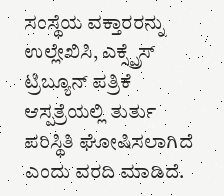ಸಂಸ್ಥೆಯ ವಕ್ತಾರರನ್ನು ಉಲ್ಲೇಖಿಸಿ, ಎಕ್ಸ್ಪ್ರೆಸ್ ಟ್ರಿಬ್ಯೂನ್ ಪತ್ರಿಕೆ ಆಸ್ಪತ್ರೆಯಲ್ಲಿ ತುರ್ತು ಪರಿಸ್ಥಿತಿ ಘೋಷಿಸಲಾಗಿದೆ ಎಂದು ವರದಿ ಮಾಡಿದೆ.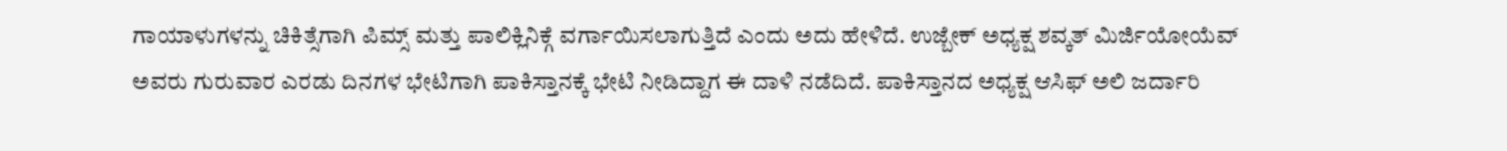ಗಾಯಾಳುಗಳನ್ನು ಚಿಕಿತ್ಸೆಗಾಗಿ ಪಿಮ್ಸ್ ಮತ್ತು ಪಾಲಿಕ್ಲಿನಿಕ್ಗೆ ವರ್ಗಾಯಿಸಲಾಗುತ್ತಿದೆ ಎಂದು ಅದು ಹೇಳಿದೆ. ಉಜ್ಬೇಕ್ ಅಧ್ಯಕ್ಷ ಶವ್ಕತ್ ಮಿರ್ಜಿಯೋಯೆವ್ ಅವರು ಗುರುವಾರ ಎರಡು ದಿನಗಳ ಭೇಟಿಗಾಗಿ ಪಾಕಿಸ್ತಾನಕ್ಕೆ ಭೇಟಿ ನೀಡಿದ್ದಾಗ ಈ ದಾಳಿ ನಡೆದಿದೆ. ಪಾಕಿಸ್ತಾನದ ಅಧ್ಯಕ್ಷ ಆಸಿಫ್ ಅಲಿ ಜರ್ದಾರಿ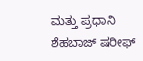ಮತ್ತು ಪ್ರಧಾನಿ ಶೆಹಬಾಜ್ ಷರೀಫ್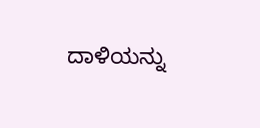ದಾಳಿಯನ್ನು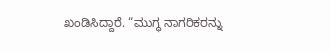ಖಂಡಿಸಿದ್ದಾರೆ. “ಮುಗ್ಧ ನಾಗರಿಕರನ್ನು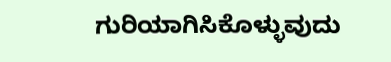ಗುರಿಯಾಗಿಸಿಕೊಳ್ಳುವುದು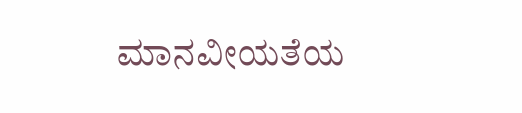ಮಾನವೀಯತೆಯ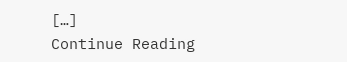[…]
Continue Reading